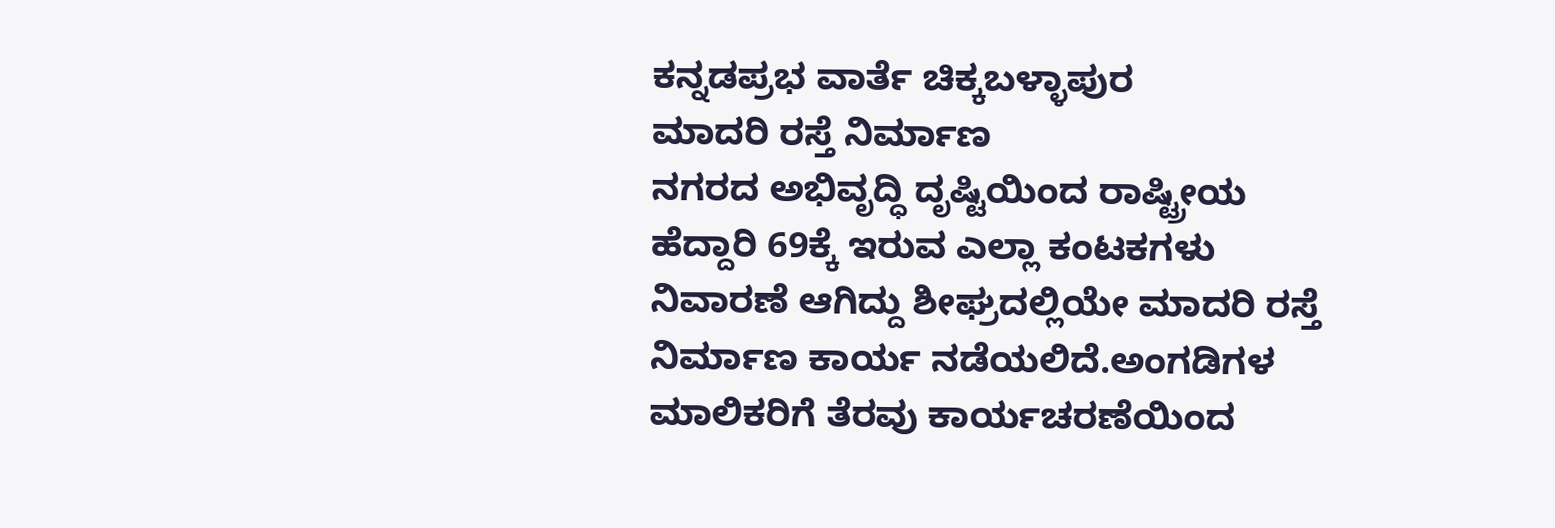ಕನ್ನಡಪ್ರಭ ವಾರ್ತೆ ಚಿಕ್ಕಬಳ್ಳಾಪುರ
ಮಾದರಿ ರಸ್ತೆ ನಿರ್ಮಾಣ
ನಗರದ ಅಭಿವೃದ್ಧಿ ದೃಷ್ಟಿಯಿಂದ ರಾಷ್ಟ್ರೀಯ ಹೆದ್ದಾರಿ 69ಕ್ಕೆ ಇರುವ ಎಲ್ಲಾ ಕಂಟಕಗಳು ನಿವಾರಣೆ ಆಗಿದ್ದು ಶೀಘ್ರದಲ್ಲಿಯೇ ಮಾದರಿ ರಸ್ತೆ ನಿರ್ಮಾಣ ಕಾರ್ಯ ನಡೆಯಲಿದೆ.ಅಂಗಡಿಗಳ ಮಾಲಿಕರಿಗೆ ತೆರವು ಕಾರ್ಯಚರಣೆಯಿಂದ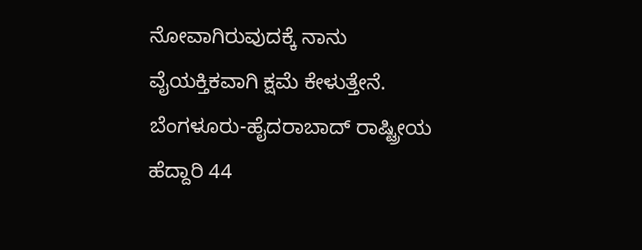ನೋವಾಗಿರುವುದಕ್ಕೆ ನಾನು ವೈಯಕ್ತಿಕವಾಗಿ ಕ್ಷಮೆ ಕೇಳುತ್ತೇನೆ. ಬೆಂಗಳೂರು-ಹೈದರಾಬಾದ್ ರಾಷ್ಟ್ರೀಯ ಹೆದ್ದಾರಿ 44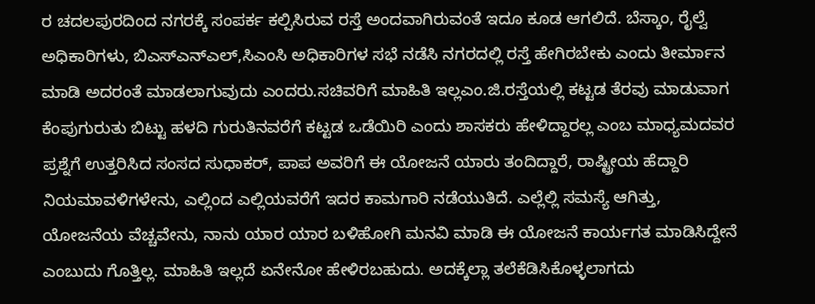ರ ಚದಲಪುರದಿಂದ ನಗರಕ್ಕೆ ಸಂಪರ್ಕ ಕಲ್ಪಿಸಿರುವ ರಸ್ತೆ ಅಂದವಾಗಿರುವಂತೆ ಇದೂ ಕೂಡ ಆಗಲಿದೆ. ಬೆಸ್ಕಾಂ, ರೈಲ್ವೆ ಅಧಿಕಾರಿಗಳು, ಬಿಎಸ್ಎನ್ಎಲ್,ಸಿಎಂಸಿ ಅಧಿಕಾರಿಗಳ ಸಭೆ ನಡೆಸಿ ನಗರದಲ್ಲಿ ರಸ್ತೆ ಹೇಗಿರಬೇಕು ಎಂದು ತೀರ್ಮಾನ ಮಾಡಿ ಅದರಂತೆ ಮಾಡಲಾಗುವುದು ಎಂದರು.ಸಚಿವರಿಗೆ ಮಾಹಿತಿ ಇಲ್ಲಎಂ.ಜಿ.ರಸ್ತೆಯಲ್ಲಿ ಕಟ್ಟಡ ತೆರವು ಮಾಡುವಾಗ ಕೆಂಪುಗುರುತು ಬಿಟ್ಟು ಹಳದಿ ಗುರುತಿನವರೆಗೆ ಕಟ್ಟಡ ಒಡೆಯಿರಿ ಎಂದು ಶಾಸಕರು ಹೇಳಿದ್ದಾರಲ್ಲ ಎಂಬ ಮಾಧ್ಯಮದವರ ಪ್ರಶ್ನೆಗೆ ಉತ್ತರಿಸಿದ ಸಂಸದ ಸುಧಾಕರ್, ಪಾಪ ಅವರಿಗೆ ಈ ಯೋಜನೆ ಯಾರು ತಂದಿದ್ದಾರೆ, ರಾಷ್ಟ್ರೀಯ ಹೆದ್ದಾರಿ ನಿಯಮಾವಳಿಗಳೇನು, ಎಲ್ಲಿಂದ ಎಲ್ಲಿಯವರೆಗೆ ಇದರ ಕಾಮಗಾರಿ ನಡೆಯುತಿದೆ. ಎಲ್ಲೆಲ್ಲಿ ಸಮಸ್ಯೆ ಆಗಿತ್ತು, ಯೋಜನೆಯ ವೆಚ್ಚವೇನು, ನಾನು ಯಾರ ಯಾರ ಬಳಿಹೋಗಿ ಮನವಿ ಮಾಡಿ ಈ ಯೋಜನೆ ಕಾರ್ಯಗತ ಮಾಡಿಸಿದ್ದೇನೆ ಎಂಬುದು ಗೊತ್ತಿಲ್ಲ. ಮಾಹಿತಿ ಇಲ್ಲದೆ ಏನೇನೋ ಹೇಳಿರಬಹುದು. ಅದಕ್ಕೆಲ್ಲಾ ತಲೆಕೆಡಿಸಿಕೊಳ್ಳಲಾಗದು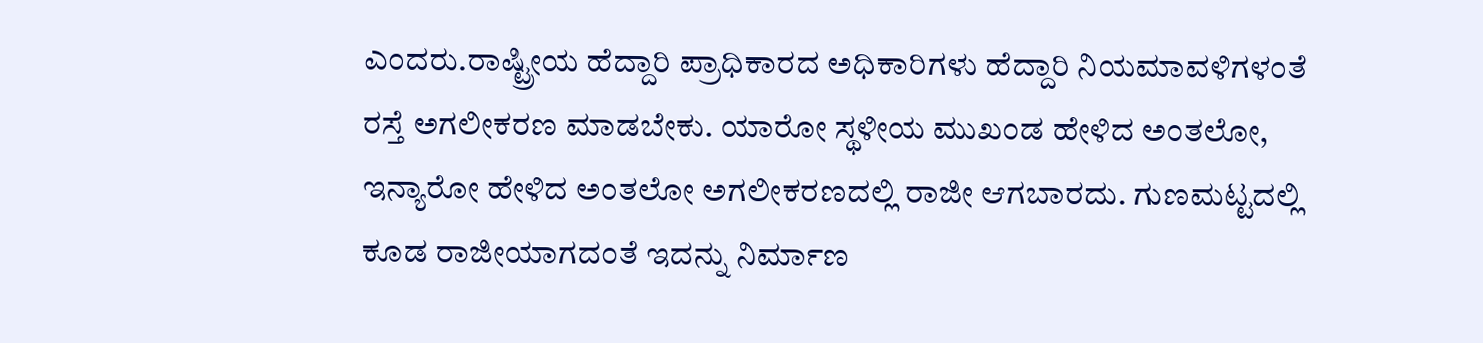ಎಂದರು.ರಾಷ್ಟ್ರೀಯ ಹೆದ್ದಾರಿ ಪ್ರಾಧಿಕಾರದ ಅಧಿಕಾರಿಗಳು ಹೆದ್ದಾರಿ ನಿಯಮಾವಳಿಗಳಂತೆ ರಸ್ತೆ ಅಗಲೀಕರಣ ಮಾಡಬೇಕು. ಯಾರೋ ಸ್ಥಳೀಯ ಮುಖಂಡ ಹೇಳಿದ ಅಂತಲೋ, ಇನ್ಯಾರೋ ಹೇಳಿದ ಅಂತಲೋ ಅಗಲೀಕರಣದಲ್ಲಿ ರಾಜೀ ಆಗಬಾರದು. ಗುಣಮಟ್ಟದಲ್ಲಿ ಕೂಡ ರಾಜೀಯಾಗದಂತೆ ಇದನ್ನು ನಿರ್ಮಾಣ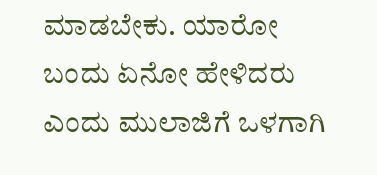ಮಾಡಬೇಕು. ಯಾರೋ ಬಂದು ಏನೋ ಹೇಳಿದರು ಎಂದು ಮುಲಾಜಿಗೆ ಒಳಗಾಗಿ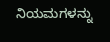ನಿಯಮಗಳನ್ನು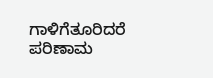ಗಾಳಿಗೆತೂರಿದರೆ ಪರಿಣಾಮ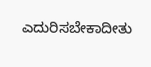ಎದುರಿಸಬೇಕಾದೀತು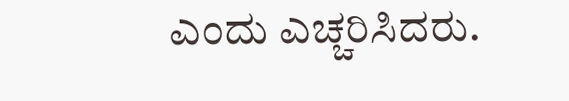ಎಂದು ಎಚ್ಚರಿಸಿದರು.